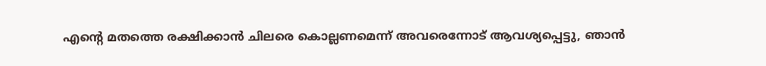എന്റെ മതത്തെ രക്ഷിക്കാന്‍ ചിലരെ കൊല്ലണമെന്ന് അവരെന്നോട് ആവശ്യപ്പെട്ടു, ഞാന്‍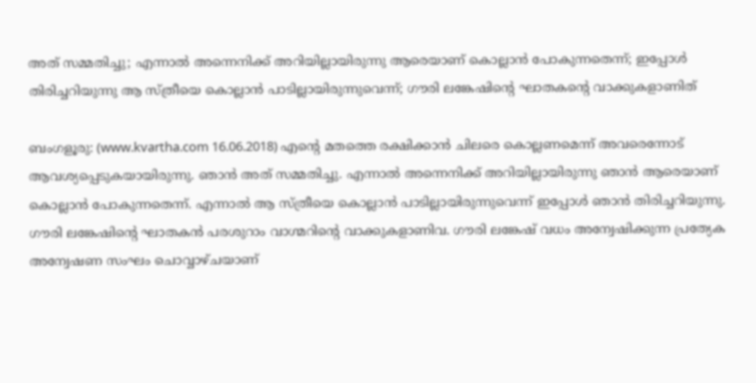അത് സമ്മതിച്ചു; എന്നാല്‍ അന്നെനിക്ക് അറിയില്ലായിരുന്നു ആരെയാണ് കൊല്ലാന്‍ പോകുന്നതെന്ന്; ഇപ്പോള്‍ തിരിച്ചറിയുന്നു ആ സ്ത്രീയെ കൊല്ലാന്‍ പാടില്ലായിരുന്നുവെന്ന്; ഗൗരി ലങ്കേഷിന്റെ ഘാതകന്റെ വാക്കുകളാണിത്

ബംഗളൂരു: (www.kvartha.com 16.06.2018) എന്റെ മതത്തെ രക്ഷിക്കാന്‍ ചിലരെ കൊല്ലണമെന്ന് അവരെന്നോട് ആവശ്യപ്പെടുകയായിരുന്നു. ഞാന്‍ അത് സമ്മതിച്ചു. എന്നാല്‍ അന്നെനിക്ക് അറിയില്ലായിരുന്നു ഞാന്‍ ആരെയാണ് കൊല്ലാന്‍ പോകുന്നതെന്ന്. എന്നാല്‍ ആ സ്ത്രീയെ കൊല്ലാന്‍ പാടില്ലായിരുന്നുവെന്ന് ഇപ്പോള്‍ ഞാന്‍ തിരിച്ചറിയുന്നു. ഗൗരി ലങ്കേഷിന്റെ ഘാതകന്‍ പരശുറാം വാഗ്മറിന്റെ വാക്കുകളാണിവ. ഗൗരി ലങ്കേഷ് വധം അന്വേഷിക്കുന്ന പ്രത്യേക അന്വേഷണ സംഘം ചൊവ്വാഴ്ചയാണ്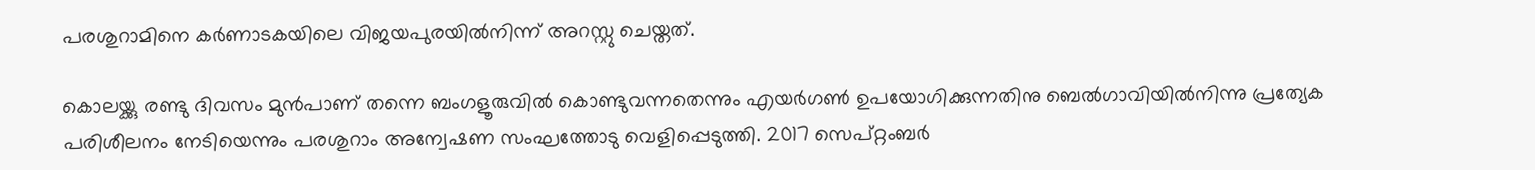പരശുറാമിനെ കര്‍ണാടകയിലെ വിജയപുരയില്‍നിന്ന് അറസ്റ്റു ചെയ്തത്.

കൊലയ്ക്കു രണ്ടു ദിവസം മുന്‍പാണ് തന്നെ ബംഗളൂരുവില്‍ കൊണ്ടുവന്നതെന്നും എയര്‍ഗണ്‍ ഉപയോഗിക്കുന്നതിനു ബെല്‍ഗാവിയില്‍നിന്നു പ്രത്യേക പരിശീലനം നേടിയെന്നും പരശുറാം അന്വേഷണ സംഘത്തോടു വെളിപ്പെടുത്തി. 2017 സെപ്റ്റംബര്‍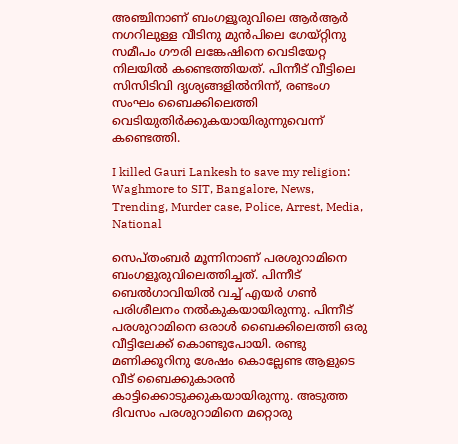അഞ്ചിനാണ് ബംഗളൂരുവിലെ ആര്‍ആര്‍ നഗറിലുള്ള വീടിനു മുന്‍പിലെ ഗേയ്റ്റിനു സമീപം ഗൗരി ലങ്കേഷിനെ വെടിയേറ്റ നിലയില്‍ കണ്ടെത്തിയത്. പിന്നീട് വീട്ടിലെ സിസിടിവി ദൃശ്യങ്ങളില്‍നിന്ന്, രണ്ടംഗ സംഘം ബൈക്കിലെത്തി വെടിയുതിര്‍ക്കുകയായിരുന്നുവെന്ന് കണ്ടെത്തി.

I killed Gauri Lankesh to save my religion: Waghmore to SIT, Bangalore, News, Trending, Murder case, Police, Arrest, Media, National

സെപ്തംബര്‍ മൂന്നിനാണ് പരശുറാമിനെ ബംഗളൂരുവിലെത്തിച്ചത്. പിന്നീട് ബെല്‍ഗാവിയില്‍ വച്ച് എയര്‍ ഗണ്‍ പരിശീലനം നല്‍കുകയായിരുന്നു. പിന്നീട് പരശുറാമിനെ ഒരാള്‍ ബൈക്കിലെത്തി ഒരു വീട്ടിലേക്ക് കൊണ്ടുപോയി. രണ്ടു മണിക്കൂറിനു ശേഷം കൊല്ലേണ്ട ആളുടെ വീട് ബൈക്കുകാരന്‍ കാട്ടിക്കൊടുക്കുകയായിരുന്നു. അടുത്ത ദിവസം പരശുറാമിനെ മറ്റൊരു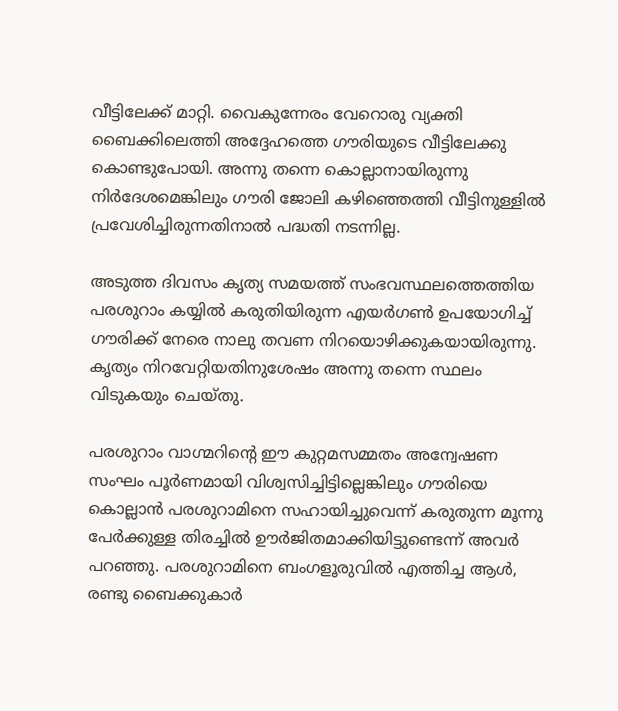വീട്ടിലേക്ക് മാറ്റി. വൈകുന്നേരം വേറൊരു വ്യക്തി ബൈക്കിലെത്തി അദ്ദേഹത്തെ ഗൗരിയുടെ വീട്ടിലേക്കു കൊണ്ടുപോയി. അന്നു തന്നെ കൊല്ലാനായിരുന്നു നിര്‍ദേശമെങ്കിലും ഗൗരി ജോലി കഴിഞ്ഞെത്തി വീട്ടിനുള്ളില്‍ പ്രവേശിച്ചിരുന്നതിനാല്‍ പദ്ധതി നടന്നില്ല.

അടുത്ത ദിവസം കൃത്യ സമയത്ത് സംഭവസ്ഥലത്തെത്തിയ പരശുറാം കയ്യില്‍ കരുതിയിരുന്ന എയര്‍ഗണ്‍ ഉപയോഗിച്ച് ഗൗരിക്ക് നേരെ നാലു തവണ നിറയൊഴിക്കുകയായിരുന്നു. കൃത്യം നിറവേറ്റിയതിനുശേഷം അന്നു തന്നെ സ്ഥലം വിടുകയും ചെയ്തു.

പരശുറാം വാഗ്മറിന്റെ ഈ കുറ്റമസമ്മതം അന്വേഷണ സംഘം പൂര്‍ണമായി വിശ്വസിച്ചിട്ടില്ലെങ്കിലും ഗൗരിയെ കൊല്ലാന്‍ പരശുറാമിനെ സഹായിച്ചുവെന്ന് കരുതുന്ന മൂന്നു പേര്‍ക്കുള്ള തിരച്ചില്‍ ഊര്‍ജിതമാക്കിയിട്ടുണ്ടെന്ന് അവര്‍ പറഞ്ഞു. പരശുറാമിനെ ബംഗളൂരുവില്‍ എത്തിച്ച ആള്‍, രണ്ടു ബൈക്കുകാര്‍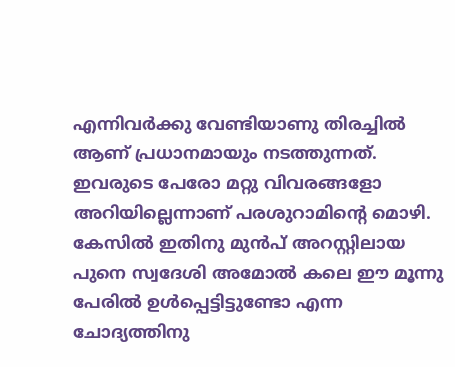എന്നിവര്‍ക്കു വേണ്ടിയാണു തിരച്ചില്‍ ആണ് പ്രധാനമായും നടത്തുന്നത്. ഇവരുടെ പേരോ മറ്റു വിവരങ്ങളോ അറിയില്ലെന്നാണ് പരശുറാമിന്റെ മൊഴി. കേസില്‍ ഇതിനു മുന്‍പ് അറസ്റ്റിലായ പുനെ സ്വദേശി അമോല്‍ കലെ ഈ മൂന്നു പേരില്‍ ഉള്‍പ്പെട്ടിട്ടുണ്ടോ എന്ന ചോദ്യത്തിനു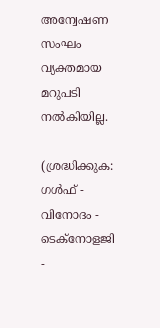അന്വേഷണ സംഘം വ്യക്തമായ മറുപടി നല്‍കിയില്ല.

(ശ്രദ്ധിക്കുക: ഗൾഫ് - വിനോദം - ടെക്നോളജി -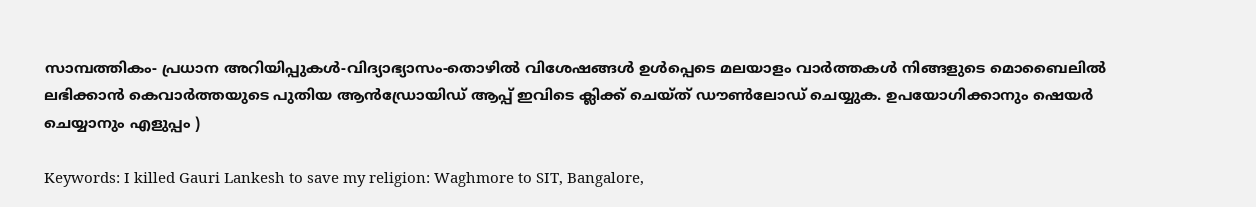സാമ്പത്തികം- പ്രധാന അറിയിപ്പുകൾ-വിദ്യാഭ്യാസം-തൊഴിൽ വിശേഷങ്ങൾ ഉൾപ്പെടെ മലയാളം വാർത്തകൾ നിങ്ങളുടെ മൊബൈലിൽ ലഭിക്കാൻ കെവാർത്തയുടെ പുതിയ ആൻഡ്രോയിഡ് ആപ്പ് ഇവിടെ ക്ലിക്ക് ചെയ്ത് ഡൗൺലോഡ് ചെയ്യുക. ഉപയോഗിക്കാനും ഷെയർ ചെയ്യാനും എളുപ്പം )

Keywords: I killed Gauri Lankesh to save my religion: Waghmore to SIT, Bangalore,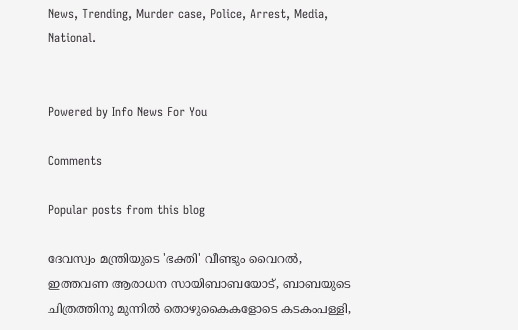News, Trending, Murder case, Police, Arrest, Media, National.


Powered by Info News For You

Comments

Popular posts from this blog

ദേവസ്വം മന്ത്രിയുടെ 'ഭക്തി' വീണ്ടും വൈറല്‍, ഇത്തവണ ആരാധന സായിബാബയോട്, ബാബയുടെ ചിത്രത്തിനു മുന്നില്‍ തൊഴുകൈകളോടെ കടകംപള്ളി,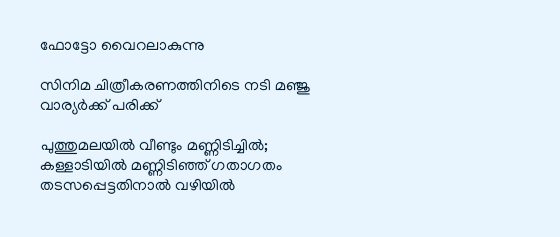ഫോട്ടോ വൈറലാകുന്നു

സിനിമ ചിത്രീകരണത്തിനിടെ നടി മഞ്ജു വാര്യര്‍ക്ക് പരിക്ക്

പുത്തുമലയില്‍ വീണ്ടും മണ്ണിടിച്ചില്‍; കള്ളാടിയില്‍ മണ്ണിടിഞ്ഞ് ഗതാഗതം തടസപ്പെട്ടതിനാല്‍ വഴിയില്‍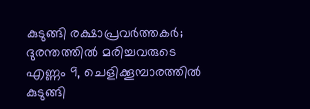കുടുങ്ങി രക്ഷാപ്രവര്‍ത്തകര്‍; ദുരന്തത്തില്‍ മരിച്ചവരുടെ എണ്ണം 9, ചെളിക്കൂമ്പാരത്തില്‍ കുടുങ്ങി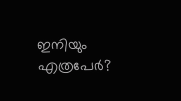ഇനിയും എത്രപേര്‍?